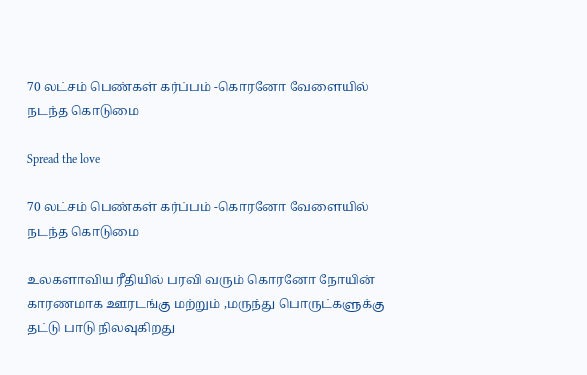70 லட்சம் பெண்கள் கர்ப்பம் -கொரனோ வேளையில் நடந்த கொடுமை

Spread the love

70 லட்சம் பெண்கள் கர்ப்பம் -கொரனோ வேளையில் நடந்த கொடுமை

உலகளாவிய ரீதியில் பரவி வரும் கொரனோ நோயின் காரணமாக ஊரடங்கு மற்றும் ,மருந்து பொருட்களுக்கு தட்டு பாடு நிலவுகிறது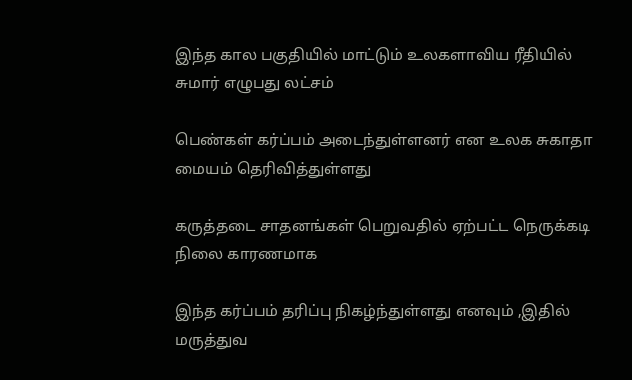இந்த கால பகுதியில் மாட்டும் உலகளாவிய ரீதியில் சுமார் எழுபது லட்சம்

பெண்கள் கர்ப்பம் அடைந்துள்ளனர் என உலக சுகாதா மையம் தெரிவித்துள்ளது

கருத்தடை சாதனங்கள் பெறுவதில் ஏற்பட்ட நெருக்கடி நிலை காரணமாக

இந்த கர்ப்பம் தரிப்பு நிகழ்ந்துள்ளது எனவும் ,இதில் மருத்துவ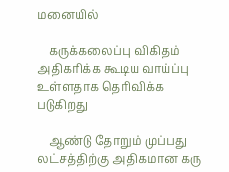மனையில்

    கருக்கலைப்பு விகிதம் அதிகரிக்க கூடிய வாய்ப்பு உள்ளதாக தெரிவிக்க படுகிறது

    ஆண்டு தோறும் முப்பது லட்சத்திற்கு அதிகமான கரு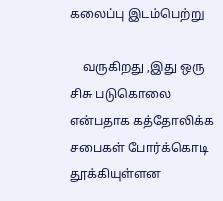கலைப்பு இடம்பெற்று

    வருகிறது ,இது ஒரு சிசு படுகொலை என்பதாக கத்தோலிக்க சபைகள் போர்க்கொடி தூக்கியுள்ளன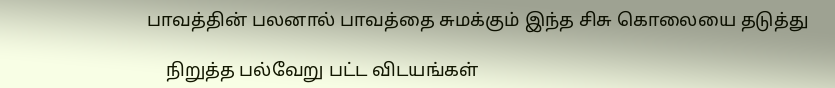பாவத்தின் பலனால் பாவத்தை சுமக்கும் இந்த சிசு கொலையை தடுத்து

    நிறுத்த பல்வேறு பட்ட விடயங்கள்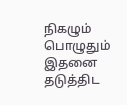நிகழும் பொழுதும் இதனை தடுத்திட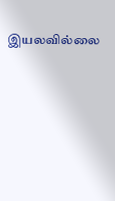இயலவில்லை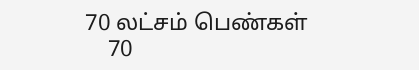70 லட்சம் பெண்கள்
    70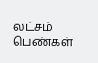லட்சம் பெண்கள்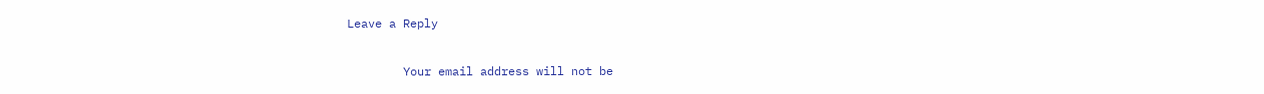Leave a Reply

        Your email address will not be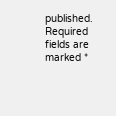published. Required fields are marked *